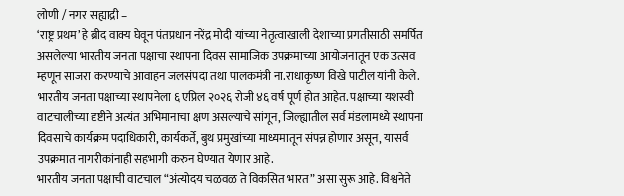लोणी / नगर सह्याद्री –
‘राष्ट्र प्रथम’ हे ब्रीद वाक्य घेवून पंतप्रधान नरेंद्र मोदी यांच्या नेतृत्वाखाली देशाच्या प्रगतीसाठी समर्पित असलेल्या भारतीय जनता पक्षाचा स्थापना दिवस सामाजिक उपक्रमाच्या आयोजनातून एक उत्सव म्हणून साजरा करण्याचे आवाहन जलसंपदा तथा पालकमंत्री ना.राधाकृष्ण विखे पाटील यांनी केले.
भारतीय जनता पक्षाच्या स्थापनेला ६ एप्रिल २०२६ रोजी ४६ वर्ष पूर्ण होत आहेत. पक्षाच्या यशस्वी वाटचालीच्या दृष्टीने अत्यंत अभिमानाचा क्षण असल्याचे सांगून, जिल्ह्यातील सर्व मंडलामध्ये स्थापना दिवसाचे कार्यक्रम पदाधिकारी, कार्यकर्ते, बुथ प्रमुखांच्या माध्यमातून संपन्न होणार असून, यासर्व उपक्रमात नागरीकांनाही सहभागी करुन घेण्यात येणार आहे.
भारतीय जनता पक्षाची वाटचाल “अंत्योदय चळवळ ते विकसित भारत” असा सुरू आहे. विश्वनेते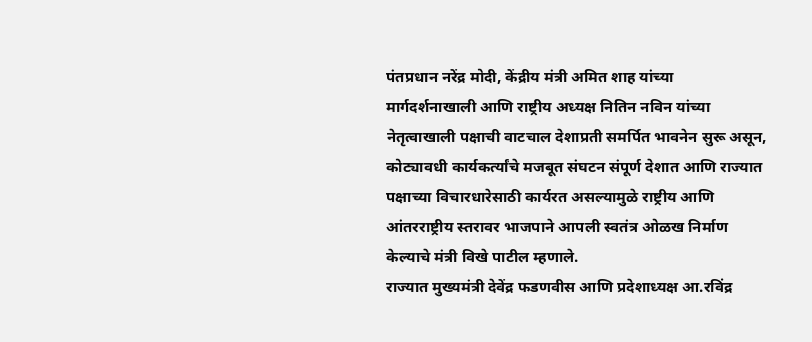पंतप्रधान नरेंद्र मोदी, केंद्रीय मंत्री अमित शाह यांच्या मार्गदर्शनाखाली आणि राष्ट्रीय अध्यक्ष नितिन नविन यांच्या नेतृत्वाखाली पक्षाची वाटचाल देशाप्रती समर्पित भावनेन सुरू असून, कोट्यावधी कार्यकर्त्यांचे मजबूत संघटन संपूर्ण देशात आणि राज्यात पक्षाच्या विचारधारेसाठी कार्यरत असल्यामुळे राष्ट्रीय आणि आंतरराष्ट्रीय स्तरावर भाजपाने आपली स्वतंत्र ओळख निर्माण केल्याचे मंत्री विखे पाटील म्हणाले.
राज्यात मुख्यमंत्री देवेंद्र फडणवीस आणि प्रदेशाध्यक्ष आ.रविंद्र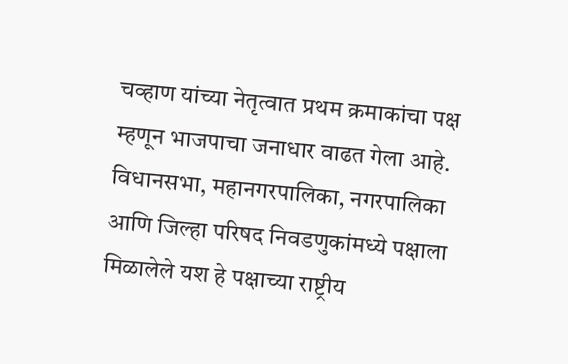चव्हाण यांच्या नेतृत्वात प्रथम क्रमाकांचा पक्ष म्हणून भाजपाचा जनाधार वाढत गेला आहे. विधानसभा, महानगरपालिका, नगरपालिका आणि जिल्हा परिषद निवडणुकांमध्ये पक्षाला मिळालेले यश हे पक्षाच्या राष्ट्रीय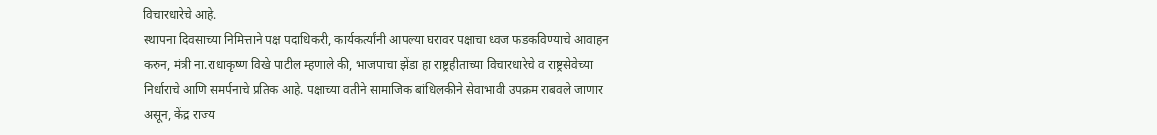विचारधारेचे आहे.
स्थापना दिवसाच्या निमित्ताने पक्ष पदाधिकरी, कार्यकर्त्यांनी आपल्या घरावर पक्षाचा ध्वज फडकविण्याचे आवाहन करुन, मंत्री ना.राधाकृष्ण विखे पाटील म्हणाले की, भाजपाचा झेंडा हा राष्ट्रहीताच्या विचारधारेचे व राष्ट्रसेवेच्या निर्धाराचे आणि समर्पनाचे प्रतिक आहे. पक्षाच्या वतीने सामाजिक बांधिलकीने सेवाभावी उपक्रम राबवले जाणार असून, केंद्र राज्य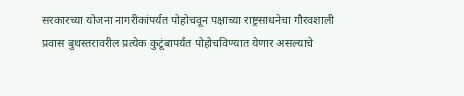सरकारच्या योजना नागरीकांपर्यत पोहोचवून पक्षाच्या राष्ट्रसाधनेचा गौरवशाली प्रवास बुथस्तरावरील प्रत्येक कुटूंबापर्यंत पोहोचविण्यात येणार असल्याचे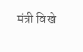मंत्री विखे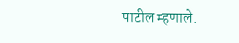पाटील म्हणाले.